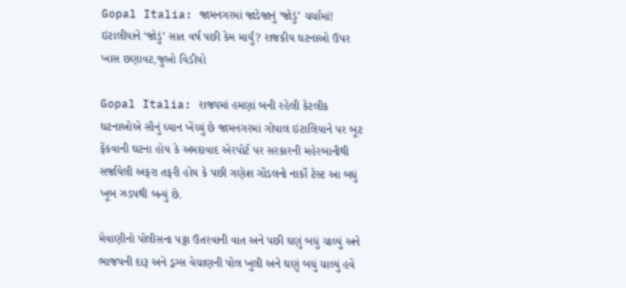Gopal Italia: જામનગરમાં જાડેજાનું ‘જોડું’ ચર્ચામાં! ઇટાલીયાને ‘જોડું’ સાત વર્ષ પછી કેમ માર્યું? રાજકીય ઘટનાઓ ઉપર ખાસ છણાવટ,જુઓ વિડીયો

Gopal Italia: રાજ્યમાં હમણાં બની રહેલી કેટલીક ઘટનાઓએ સૌનું ધ્યાન ખેંચ્યું છે જામનગરમાં ગોપાલ ઇટાલિયાને પર બૂટ ફેંકવાની ઘટના હોય કે અમદાવાદ એરપોર્ટ પર સરકારની મહેરબાનીથી સર્જાયેલી અફરા તફરી હોય કે પછી ગણેશ ગોંડલનો નાર્કો ટેસ્ટ આ બધું ખૂબ ઝડપથી બન્યું છે.

મેવાણીનો પોલીસના પટ્ટા ઉતરવાની વાત અને પછી ઘણું બધું ચાલ્યું અને ભાજપની દારૂ અને ડ્રગ્સ વેચાણની પોલ ખુલી અને ઘણું બધું ચાલ્યું હવે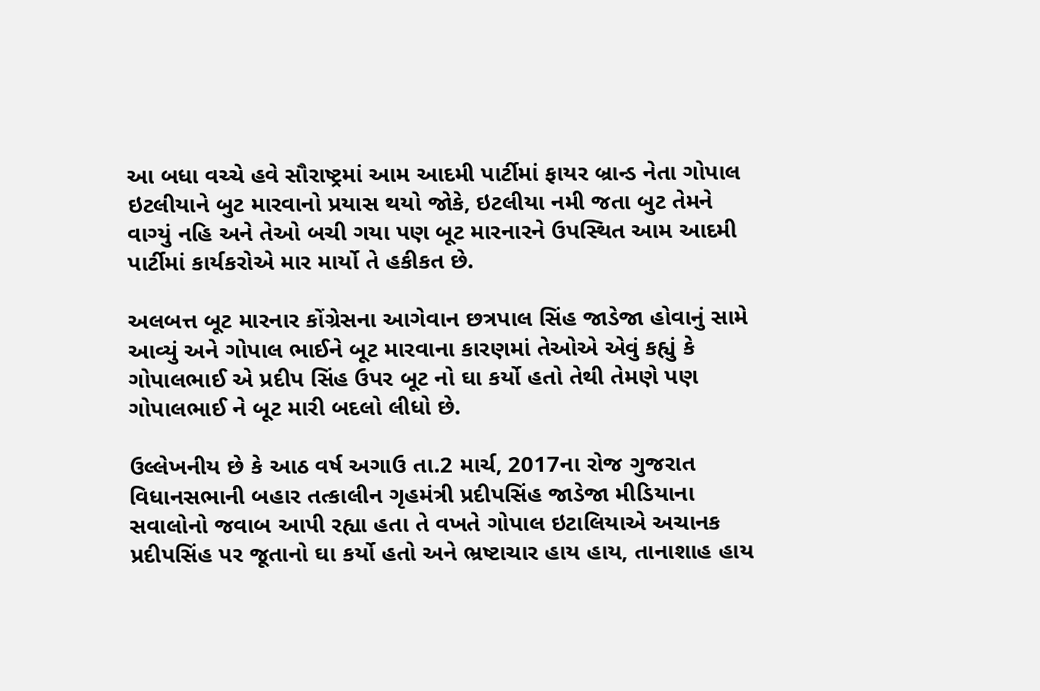આ બધા વચ્ચે હવે સૌરાષ્ટ્રમાં આમ આદમી પાર્ટીમાં ફાયર બ્રાન્ડ નેતા ગોપાલ ઇટલીયાને બુટ મારવાનો પ્રયાસ થયો જોકે, ઇટલીયા નમી જતા બુટ તેમને વાગ્યું નહિ અને તેઓ બચી ગયા પણ બૂટ મારનારને ઉપસ્થિત આમ આદમી પાર્ટીમાં કાર્યકરોએ માર માર્યો તે હકીકત છે.

અલબત્ત બૂટ મારનાર કોંગ્રેસના આગેવાન છત્રપાલ સિંહ જાડેજા હોવાનું સામે આવ્યું અને ગોપાલ ભાઈને બૂટ મારવાના કારણમાં તેઓએ એવું કહ્યું કે ગોપાલભાઈ એ પ્રદીપ સિંહ ઉપર બૂટ નો ઘા કર્યો હતો તેથી તેમણે પણ ગોપાલભાઈ ને બૂટ મારી બદલો લીધો છે.

ઉલ્લેખનીય છે કે આઠ વર્ષ અગાઉ તા.2 માર્ચ, 2017ના રોજ ગુજરાત વિધાનસભાની બહાર તત્કાલીન ગૃહમંત્રી પ્રદીપસિંહ જાડેજા મીડિયાના સવાલોનો જવાબ આપી રહ્યા હતા તે વખતે ગોપાલ ઇટાલિયાએ અચાનક પ્રદીપસિંહ પર જૂતાનો ઘા કર્યો હતો અને ભ્રષ્ટાચાર હાય હાય, તાનાશાહ હાય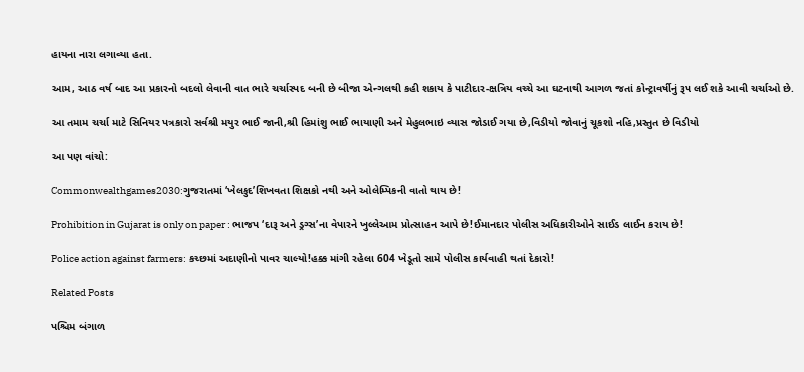હાયના નારા લગાવ્યા હતા.

આમ, આઠ વર્ષ બાદ આ પ્રકારનો બદલો લેવાની વાત ભારે ચર્ચાસ્પદ બની છે બીજા એન્ગલથી કહી શકાય કે પાટીદાર-ક્ષત્રિય વચ્ચે આ ઘટનાથી આગળ જતાં કોન્ટ્રાવર્ષીનું રૂપ લઈ શકે આવી ચર્ચાઓ છે.

આ તમામ ચર્ચા માટે સિનિયર પત્રકારો સર્વશ્રી મયુર ભાઈ જાની,શ્રી હિમાંશુ ભાઈ ભાયાણી અને મેહુલભાઇ વ્યાસ જોડાઈ ગયા છે,વિડીયો જોવાનું ચૂકશો નહિ,પ્રસ્તુત છે વિડીયો

આ પણ વાંચો:

Commonwealthgames2030:ગુજરાતમાં ‘ખેલકુદ’શિખવતા શિક્ષકો નથી અને ઓલેમ્પિકની વાતો થાય છે!

Prohibition in Gujarat is only on paper : ભાજપ ‘દારૂ અને ડ્રગ્સ’ના વેપારને ખુલ્લેઆમ પ્રોત્સાહન આપે છે!ઈમાનદાર પોલીસ અધિકારીઓને સાઈડ લાઈન કરાય છે!

Police action against farmers: કચ્છમાં અદાણીનો પાવર ચાલ્યો!હક્ક માંગી રહેલા 604 ખેડૂતો સામે પોલીસ કાર્યવાહી થતાં દેકારો!

Related Posts

પશ્ચિમ બંગાળ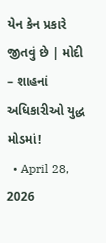યેન કેન પ્રકારે જીતવું છે | મોદી – શાહનાં અધિકારીઓ યુદ્ધ મોડમાં!
  • April 28, 2026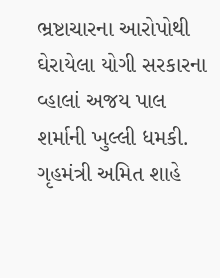ભ્રષ્ટાચારના આરોપોથી ઘેરાયેલા યોગી સરકારના વ્હાલાં અજય પાલ શર્માની ખુલ્લી ધમકી. ગૃહમંત્રી અમિત શાહે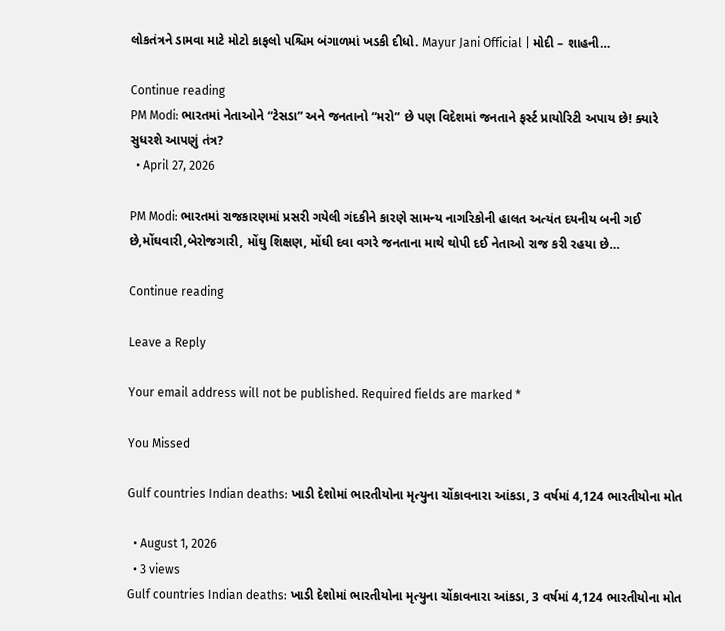લોકતંત્રને ડામવા માટે મોટો કાફલો પશ્ચિમ બંગાળમાં ખડકી દીધો. Mayur Jani Official | મોદી – શાહની…

Continue reading
PM Modi: ભારતમાં નેતાઓને “ટેસડા” અને જનતાનો “મરો” છે પણ વિદેશમાં જનતાને ફર્સ્ટ પ્રાયોરિટી અપાય છે! ક્યારે સુધરશે આપણું તંત્ર?
  • April 27, 2026

PM Modi: ભારતમાં રાજકારણમાં પ્રસરી ગયેલી ગંદકીને કારણે સામન્ય નાગરિકોની હાલત અત્યંત દયનીય બની ગઈ છે,મોંઘવારી,બેરોજગારી, મોંઘુ શિક્ષણ, મોંઘી દવા વગરે જનતાના માથે થોપી દઈ નેતાઓ રાજ કરી રહયા છે…

Continue reading

Leave a Reply

Your email address will not be published. Required fields are marked *

You Missed

Gulf countries Indian deaths: ખાડી દેશોમાં ભારતીયોના મૃત્યુના ચોંકાવનારા આંકડા, 3 વર્ષમાં 4,124 ભારતીયોના મોત

  • August 1, 2026
  • 3 views
Gulf countries Indian deaths: ખાડી દેશોમાં ભારતીયોના મૃત્યુના ચોંકાવનારા આંકડા, 3 વર્ષમાં 4,124 ભારતીયોના મોત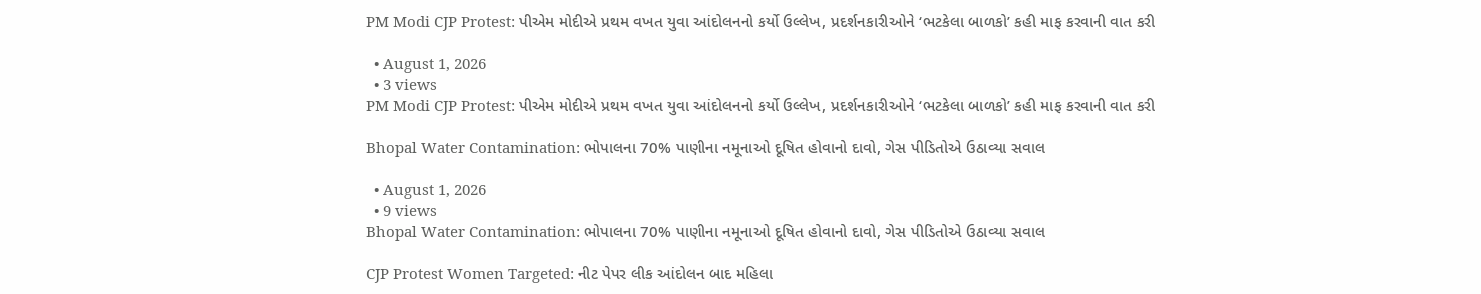PM Modi CJP Protest: પીએમ મોદીએ પ્રથમ વખત યુવા આંદોલનનો કર્યો ઉલ્લેખ, પ્રદર્શનકારીઓને ‘ભટકેલા બાળકો’ કહી માફ કરવાની વાત કરી

  • August 1, 2026
  • 3 views
PM Modi CJP Protest: પીએમ મોદીએ પ્રથમ વખત યુવા આંદોલનનો કર્યો ઉલ્લેખ, પ્રદર્શનકારીઓને ‘ભટકેલા બાળકો’ કહી માફ કરવાની વાત કરી

Bhopal Water Contamination: ભોપાલના 70% પાણીના નમૂનાઓ દૂષિત હોવાનો દાવો, ગેસ પીડિતોએ ઉઠાવ્યા સવાલ

  • August 1, 2026
  • 9 views
Bhopal Water Contamination: ભોપાલના 70% પાણીના નમૂનાઓ દૂષિત હોવાનો દાવો, ગેસ પીડિતોએ ઉઠાવ્યા સવાલ

CJP Protest Women Targeted: નીટ પેપર લીક આંદોલન બાદ મહિલા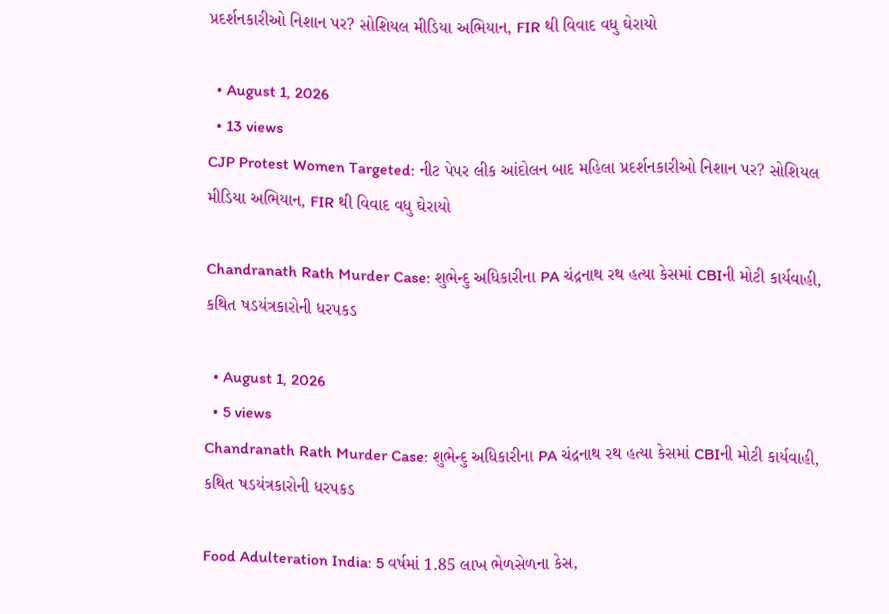પ્રદર્શનકારીઓ નિશાન પર? સોશિયલ મીડિયા અભિયાન, FIR થી વિવાદ વધુ ઘેરાયો

  • August 1, 2026
  • 13 views
CJP Protest Women Targeted: નીટ પેપર લીક આંદોલન બાદ મહિલા પ્રદર્શનકારીઓ નિશાન પર? સોશિયલ મીડિયા અભિયાન, FIR થી વિવાદ વધુ ઘેરાયો

Chandranath Rath Murder Case: શુભેન્દુ અધિકારીના PA ચંદ્રનાથ રથ હત્યા કેસમાં CBIની મોટી કાર્યવાહી, કથિત ષડયંત્રકારોની ધરપકડ

  • August 1, 2026
  • 5 views
Chandranath Rath Murder Case: શુભેન્દુ અધિકારીના PA ચંદ્રનાથ રથ હત્યા કેસમાં CBIની મોટી કાર્યવાહી, કથિત ષડયંત્રકારોની ધરપકડ

Food Adulteration India: 5 વર્ષમાં 1.85 લાખ ભેળસેળના કેસ,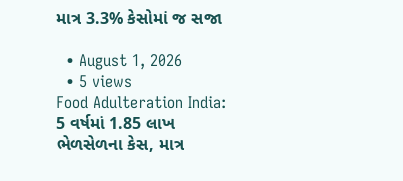માત્ર 3.3% કેસોમાં જ સજા

  • August 1, 2026
  • 5 views
Food Adulteration India: 5 વર્ષમાં 1.85 લાખ ભેળસેળના કેસ, માત્ર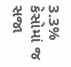3.3% કેસોમાં જ સજા